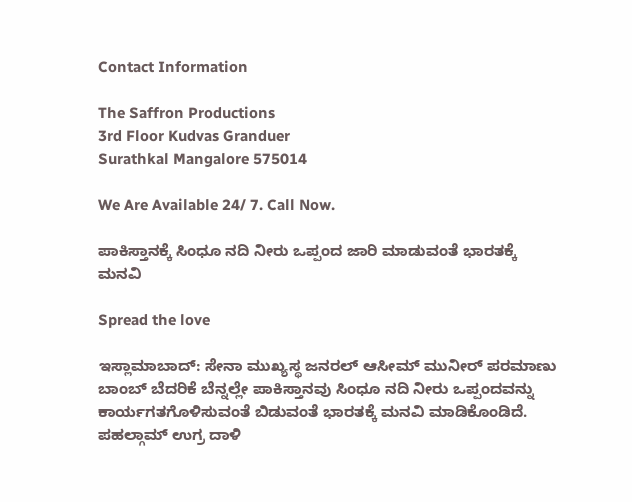Contact Information

The Saffron Productions
3rd Floor Kudvas Granduer
Surathkal Mangalore 575014

We Are Available 24/ 7. Call Now.

ಪಾಕಿಸ್ತಾನಕ್ಕೆ ಸಿಂಧೂ ನದಿ ನೀರು ಒಪ್ಪಂದ ಜಾರಿ ಮಾಡುವಂತೆ ಭಾರತಕ್ಕೆ ಮನವಿ

Spread the love

ಇಸ್ಲಾಮಾಬಾದ್‌: ಸೇನಾ ಮುಖ್ಯಸ್ಥ ಜನರಲ್‌ ಆಸೀಮ್‌ ಮುನೀರ್‌ ಪರಮಾಣು ಬಾಂಬ್‌ ಬೆದರಿಕೆ ಬೆನ್ನಲ್ಲೇ ಪಾಕಿಸ್ತಾನವು ಸಿಂಧೂ ನದಿ ನೀರು ಒಪ್ಪಂದವನ್ನು ಕಾರ್ಯಗತಗೊಳಿಸುವಂತೆ ಬಿಡುವಂತೆ ಭಾರತಕ್ಕೆ ಮನವಿ ಮಾಡಿಕೊಂಡಿದೆ. ಪಹಲ್ಗಾಮ್‌ ಉಗ್ರ ದಾಳಿ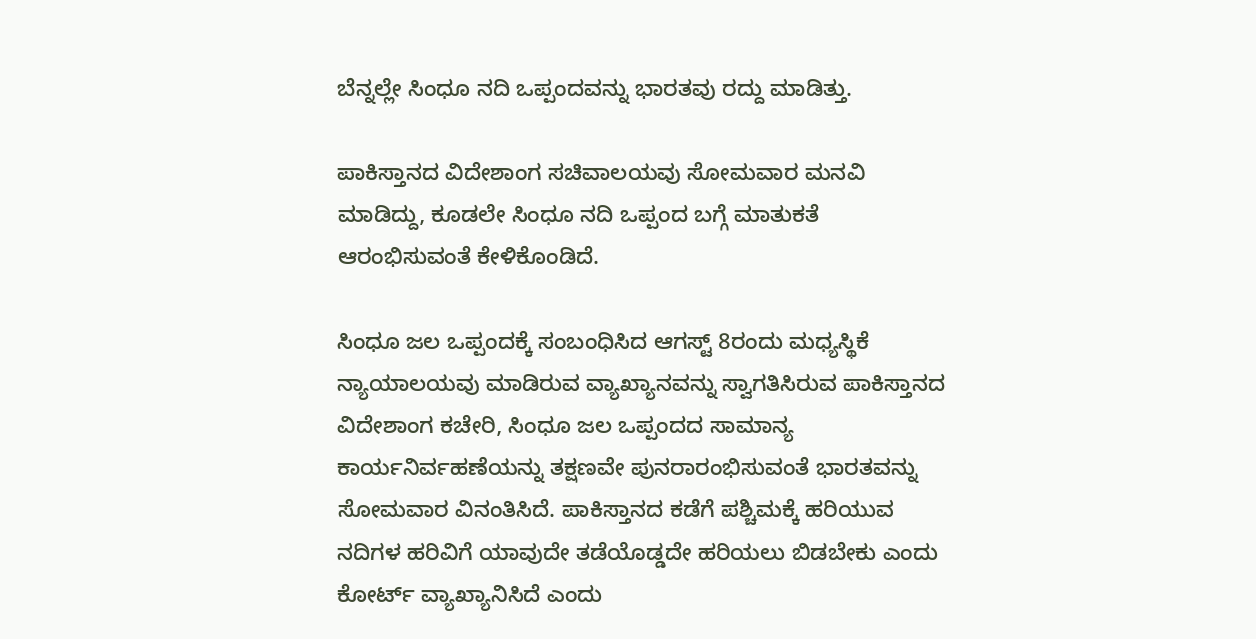ಬೆನ್ನಲ್ಲೇ ಸಿಂಧೂ ನದಿ ಒಪ್ಪಂದವನ್ನು ಭಾರತವು ರದ್ದು ಮಾಡಿತ್ತು.

ಪಾಕಿಸ್ತಾನದ ವಿದೇಶಾಂಗ ಸಚಿವಾಲಯವು ಸೋಮವಾರ ಮನವಿ ಮಾಡಿದ್ದು, ಕೂಡಲೇ ಸಿಂಧೂ ನದಿ ಒಪ್ಪಂದ ಬಗ್ಗೆ ಮಾತುಕತೆ ಆರಂಭಿಸುವಂತೆ ಕೇಳಿಕೊಂಡಿದೆ.

ಸಿಂಧೂ ಜಲ ಒಪ್ಪಂದಕ್ಕೆ ಸಂಬಂಧಿಸಿದ ಆಗಸ್ಟ್‌ 8ರಂದು ಮಧ್ಯಸ್ಥಿಕೆ ನ್ಯಾಯಾಲಯವು ಮಾಡಿರುವ ವ್ಯಾಖ್ಯಾನವನ್ನು ಸ್ವಾಗತಿಸಿರುವ ಪಾಕಿಸ್ತಾನದ ವಿದೇಶಾಂಗ ಕಚೇರಿ, ಸಿಂಧೂ ಜಲ ಒಪ್ಪಂದದ ಸಾಮಾನ್ಯ ಕಾರ್ಯನಿರ್ವಹಣೆಯನ್ನು ತಕ್ಷಣವೇ ಪುನರಾರಂಭಿಸುವಂತೆ ಭಾರತವನ್ನು ಸೋಮವಾರ ವಿನಂತಿಸಿದೆ. ಪಾಕಿಸ್ತಾನದ ಕಡೆಗೆ ಪಶ್ಚಿಮಕ್ಕೆ ಹರಿಯುವ ನದಿಗಳ ಹರಿವಿಗೆ ಯಾವುದೇ ತಡೆಯೊಡ್ಡದೇ ಹರಿಯಲು ಬಿಡಬೇಕು ಎಂದು ಕೋರ್ಟ್‌ ವ್ಯಾಖ್ಯಾನಿಸಿದೆ ಎಂದು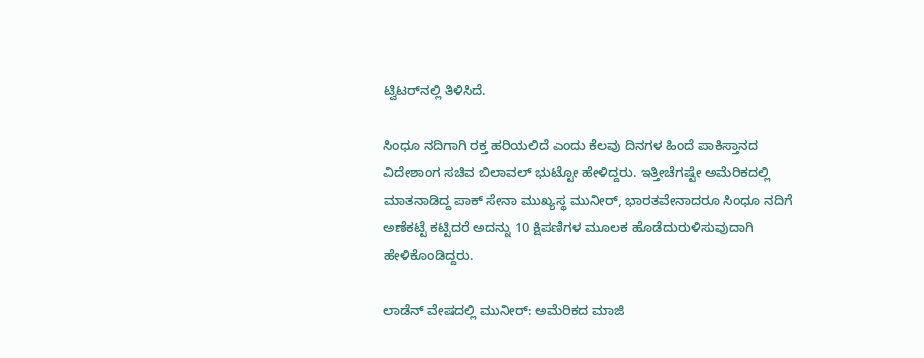ಟ್ವಿಟರ್‌ನಲ್ಲಿ ತಿಳಿಸಿದೆ.

ಸಿಂಧೂ ನದಿಗಾಗಿ ರಕ್ತ ಹರಿಯಲಿದೆ ಎಂದು ಕೆಲವು ದಿನಗಳ ಹಿಂದೆ ಪಾಕಿಸ್ತಾನದ ವಿದೇಶಾಂಗ ಸಚಿವ ಬಿಲಾವಲ್‌ ಭುಟ್ಟೋ ಹೇಳಿದ್ದರು. ಇತ್ತೀಚೆಗಷ್ಟೇ ಅಮೆರಿಕದಲ್ಲಿ ಮಾತನಾಡಿದ್ದ ಪಾಕ್‌ ಸೇನಾ ಮುಖ್ಯಸ್ಥ ಮುನೀರ್‌, ಭಾರತವೇನಾದರೂ ಸಿಂಧೂ ನದಿಗೆ ಅಣೆಕಟ್ಟೆ ಕಟ್ಟಿದರೆ ಅದನ್ನು 10 ಕ್ಷಿಪಣಿಗಳ ಮೂಲಕ ಹೊಡೆದುರುಳಿಸುವುದಾಗಿ ಹೇಳಿಕೊಂಡಿದ್ದರು.

ಲಾಡೆನ್‌ ವೇಷದಲ್ಲಿ ಮುನೀರ್‌: ಅಮೆರಿಕದ ಮಾಜಿ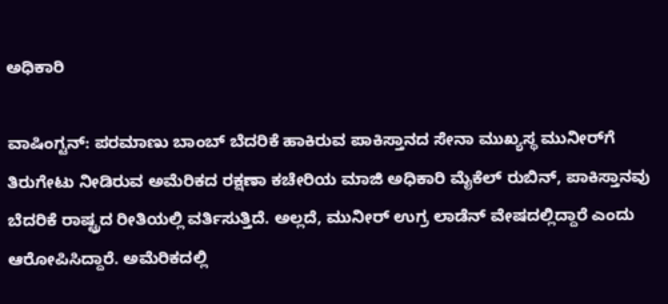ಅಧಿಕಾರಿ

ವಾಷಿಂಗ್ಟನ್‌: ಪರಮಾಣು ಬಾಂಬ್‌ ಬೆದರಿಕೆ ಹಾಕಿರುವ ಪಾಕಿಸ್ತಾನದ ಸೇನಾ ಮುಖ್ಯಸ್ಥ ಮುನೀರ್‌ಗೆ ತಿರುಗೇಟು ನೀಡಿರುವ ಅಮೆರಿಕದ ರಕ್ಷಣಾ ಕಚೇರಿಯ ಮಾಜಿ ಅಧಿಕಾರಿ ಮೈಕೆಲ್‌ ರುಬಿನ್‌, ಪಾಕಿಸ್ತಾನವು ಬೆದರಿಕೆ ರಾಷ್ಟ್ರದ ರೀತಿಯಲ್ಲಿ ವರ್ತಿಸುತ್ತಿದೆ. ಅಲ್ಲದೆ, ಮುನೀರ್‌ ಉಗ್ರ ಲಾಡೆನ್‌ ವೇಷದಲ್ಲಿದ್ದಾರೆ ಎಂದು ಆರೋಪಿಸಿದ್ದಾರೆ. ಅಮೆರಿಕದಲ್ಲಿ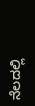ನೆಲದಲ್ಲಿ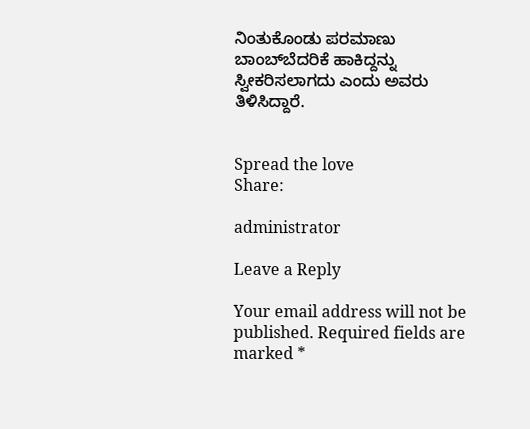ನಿಂತುಕೊಂಡು ಪರಮಾಣು ಬಾಂಬ್‌ಬೆದರಿಕೆ ಹಾಕಿದ್ದನ್ನು ಸ್ವೀಕರಿಸಲಾಗದು ಎಂದು ಅವರು ತಿಳಿಸಿದ್ದಾರೆ.


Spread the love
Share:

administrator

Leave a Reply

Your email address will not be published. Required fields are marked *